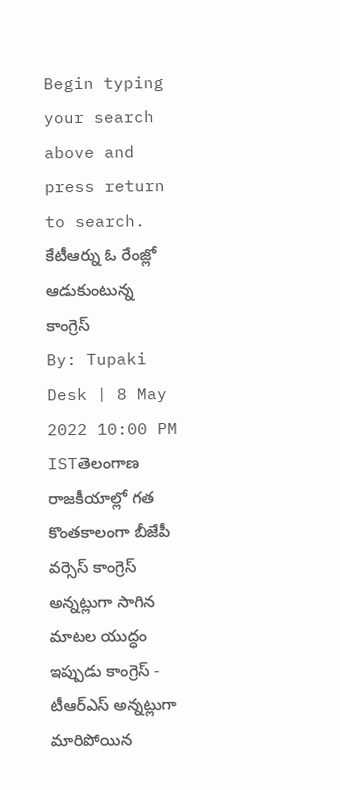Begin typing your search above and press return to search.
కేటీఆర్ను ఓ రేంజ్లో ఆడుకుంటున్న కాంగ్రెస్
By: Tupaki Desk | 8 May 2022 10:00 PM ISTతెలంగాణ రాజకీయాల్లో గత కొంతకాలంగా బీజేపీ వర్సెస్ కాంగ్రెస్ అన్నట్లుగా సాగిన మాటల యుద్ధం ఇప్పుడు కాంగ్రెస్ - టీఆర్ఎస్ అన్నట్లుగా మారిపోయిన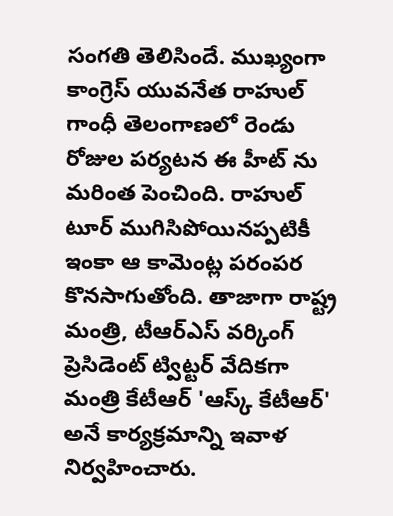సంగతి తెలిసిందే. ముఖ్యంగా కాంగ్రెస్ యువనేత రాహుల్ గాంధీ తెలంగాణలో రెండు రోజుల పర్యటన ఈ హీట్ ను మరింత పెంచింది. రాహుల్ టూర్ ముగిసిపోయినప్పటికీ ఇంకా ఆ కామెంట్ల పరంపర కొనసాగుతోంది. తాజాగా రాష్ట్ర మంత్రి, టీఆర్ఎస్ వర్కింగ్ ప్రెసిడెంట్ ట్విట్టర్ వేదికగా మంత్రి కేటీఆర్ 'ఆస్క్ కేటీఆర్' అనే కార్యక్రమాన్ని ఇవాళ నిర్వహించారు.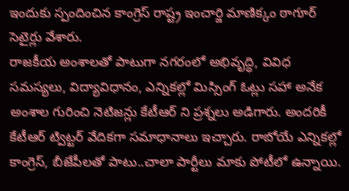ఇందుకు స్పందించిన కాంగ్రెస్ రాష్ట్ర ఇంచార్జి మాణిక్కం ఠాగూర్ సెటైర్లు వేశారు.
రాజకీయ అంశాలతో పాటుగా నగరంలో అభివృద్ధి, వివిధ సమస్యలు, విద్యావిధానం, ఎన్నికల్లో మిస్సింగ్ ఓట్లు సహా అనేక అంశాల గురించి నెటిజన్లు కేటీఆర్ ని ప్రశ్నలు అడిగారు. అందరికీ కేటీఆర్ ట్విట్టర్ వేదికగా సమాధానాలు ఇచ్చారు. రాబోయే ఎన్నికల్లో కాంగ్రెస్, బీజేపీలతో పాటు..చాలా పార్టీలు మాకు పోటీలో ఉన్నాయి.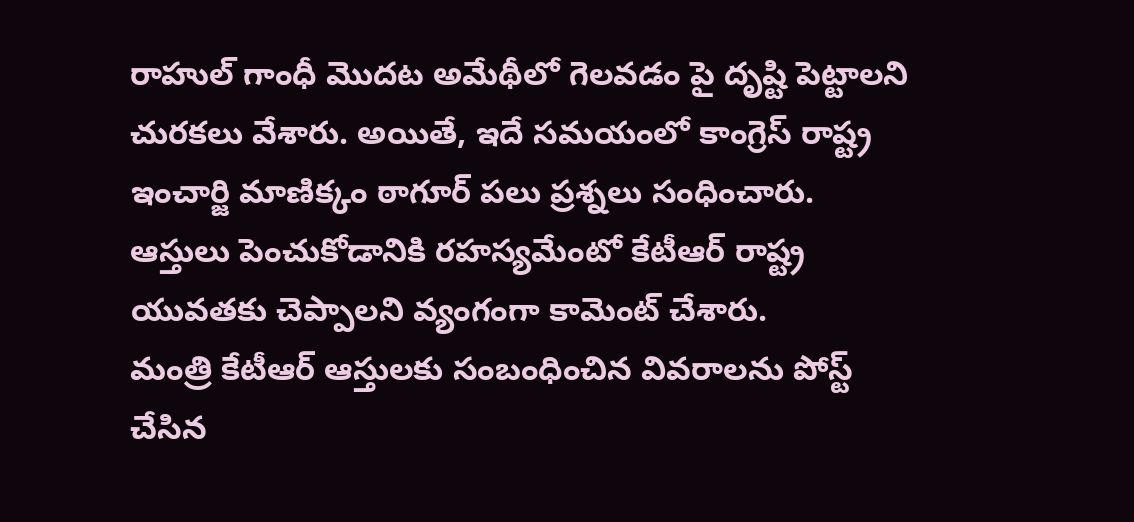రాహుల్ గాంధీ మొదట అమేథీలో గెలవడం పై దృష్టి పెట్టాలని చురకలు వేశారు. అయితే, ఇదే సమయంలో కాంగ్రెస్ రాష్ట్ర ఇంచార్జి మాణిక్కం ఠాగూర్ పలు ప్రశ్నలు సంధించారు. ఆస్తులు పెంచుకోడానికి రహస్యమేంటో కేటీఆర్ రాష్ట్ర యువతకు చెప్పాలని వ్యంగంగా కామెంట్ చేశారు.
మంత్రి కేటీఆర్ ఆస్తులకు సంబంధించిన వివరాలను పోస్ట్ చేసిన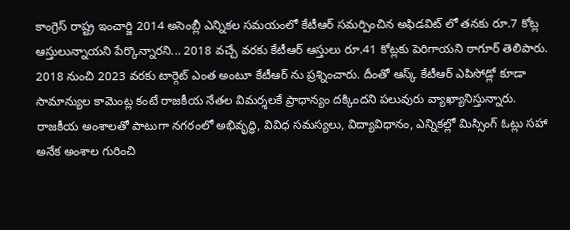కాంగ్రెస్ రాష్ట్ర ఇంచార్జి 2014 అసెంబ్లీ ఎన్నికల సమయంలో కేటీఆర్ సమర్పించిన అఫిడవిట్ లో తనకు రూ.7 కోట్ల ఆస్తులున్నాయని పేర్కొన్నారని... 2018 వచ్చే వరకు కేటీఆర్ ఆస్తులు రూ.41 కోట్లకు పెరిగాయని ఠాగూర్ తెలిపారు. 2018 నుంచి 2023 వరకు టార్గెట్ ఎంత అంటూ కేటీఆర్ ను ప్రశ్నించారు. దీంతో ఆస్క్ కేటీఆర్ ఎపిసోడ్లో కూడా సామాన్యుల కామెంట్ల కంటే రాజకీయ నేతల విమర్శలకే ప్రాధాన్యం దక్కిందని పలువురు వ్యాఖ్యానిస్తున్నారు.
రాజకీయ అంశాలతో పాటుగా నగరంలో అభివృద్ధి, వివిధ సమస్యలు, విద్యావిధానం, ఎన్నికల్లో మిస్సింగ్ ఓట్లు సహా అనేక అంశాల గురించి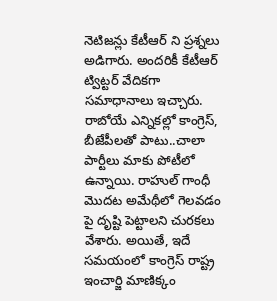నెటిజన్లు కేటీఆర్ ని ప్రశ్నలు అడిగారు. అందరికీ కేటీఆర్ ట్విట్టర్ వేదికగా సమాధానాలు ఇచ్చారు. రాబోయే ఎన్నికల్లో కాంగ్రెస్, బీజేపీలతో పాటు..చాలా పార్టీలు మాకు పోటీలో ఉన్నాయి. రాహుల్ గాంధీ మొదట అమేథీలో గెలవడం పై దృష్టి పెట్టాలని చురకలు వేశారు. అయితే, ఇదే సమయంలో కాంగ్రెస్ రాష్ట్ర ఇంచార్జి మాణిక్కం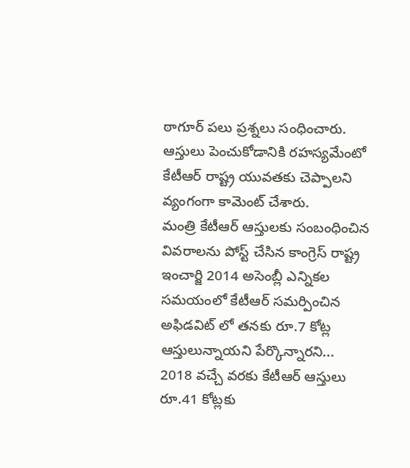ఠాగూర్ పలు ప్రశ్నలు సంధించారు. ఆస్తులు పెంచుకోడానికి రహస్యమేంటో కేటీఆర్ రాష్ట్ర యువతకు చెప్పాలని వ్యంగంగా కామెంట్ చేశారు.
మంత్రి కేటీఆర్ ఆస్తులకు సంబంధించిన వివరాలను పోస్ట్ చేసిన కాంగ్రెస్ రాష్ట్ర ఇంచార్జి 2014 అసెంబ్లీ ఎన్నికల సమయంలో కేటీఆర్ సమర్పించిన అఫిడవిట్ లో తనకు రూ.7 కోట్ల ఆస్తులున్నాయని పేర్కొన్నారని... 2018 వచ్చే వరకు కేటీఆర్ ఆస్తులు రూ.41 కోట్లకు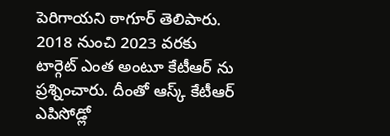పెరిగాయని ఠాగూర్ తెలిపారు. 2018 నుంచి 2023 వరకు టార్గెట్ ఎంత అంటూ కేటీఆర్ ను ప్రశ్నించారు. దీంతో ఆస్క్ కేటీఆర్ ఎపిసోడ్లో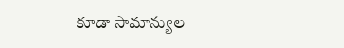కూడా సామాన్యుల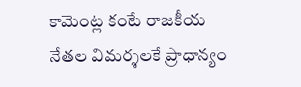కామెంట్ల కంటే రాజకీయ నేతల విమర్శలకే ప్రాధాన్యం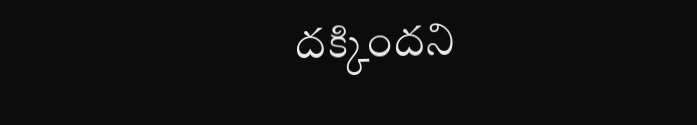దక్కిందని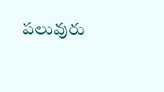పలువురు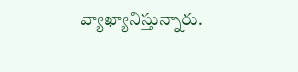వ్యాఖ్యానిస్తున్నారు.